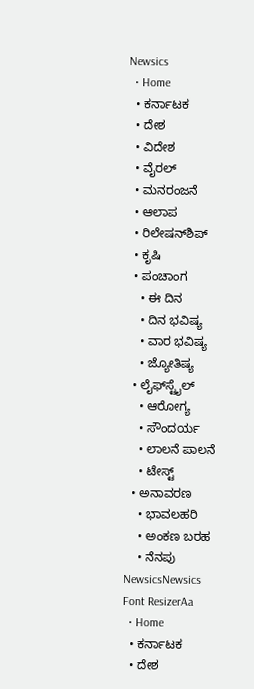Newsics
  • Home
  • ಕರ್ನಾಟಕ
  • ದೇಶ
  • ವಿದೇಶ
  • ವೈರಲ್
  • ಮನರಂಜನೆ
  • ಆಲಾಪ
  • ರಿಲೇಷನ್‌ಶಿಪ್
  • ಕೃಷಿ
  • ಪಂಚಾಂಗ
    • ಈ ದಿನ
    • ದಿನ ಭವಿಷ್ಯ
    • ವಾರ ಭವಿಷ್ಯ
    • ಜ್ಯೋತಿಷ್ಯ
  • ಲೈಫ್‌ಸ್ಟೈಲ್
    • ಆರೋಗ್ಯ
    • ಸೌಂದರ್ಯ
    • ಲಾಲನೆ ಪಾಲನೆ
    • ಟೇಸ್ಟ್
  • ಅನಾವರಣ
    • ಭಾವಲಹರಿ
    • ಅಂಕಣ ಬರಹ
    • ನೆನಪು
NewsicsNewsics
Font ResizerAa
  • Home
  • ಕರ್ನಾಟಕ
  • ದೇಶ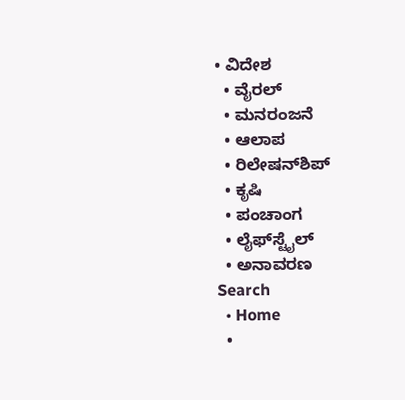• ವಿದೇಶ
  • ವೈರಲ್
  • ಮನರಂಜನೆ
  • ಆಲಾಪ
  • ರಿಲೇಷನ್‌ಶಿಪ್
  • ಕೃಷಿ
  • ಪಂಚಾಂಗ
  • ಲೈಫ್‌ಸ್ಟೈಲ್
  • ಅನಾವರಣ
Search
  • Home
  •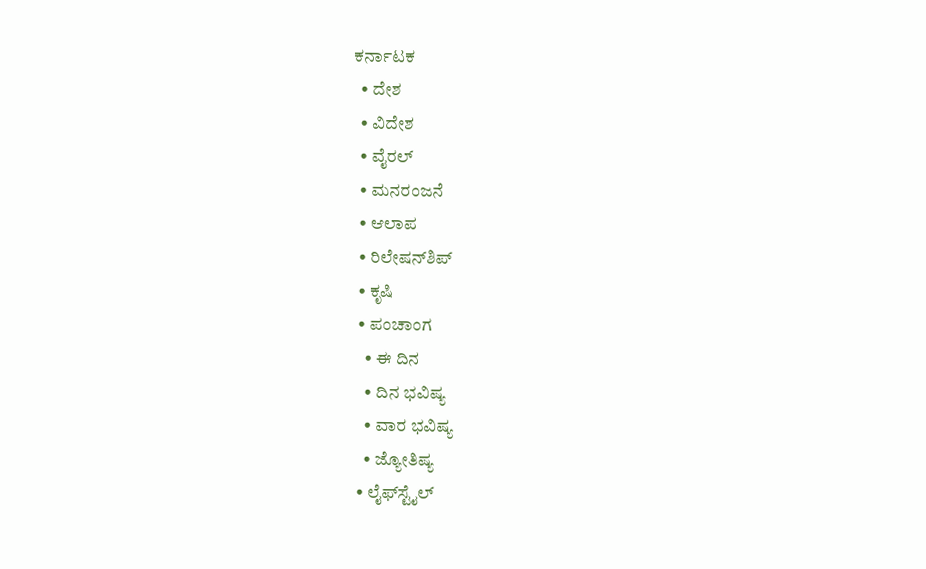ಕರ್ನಾಟಕ
  • ದೇಶ
  • ವಿದೇಶ
  • ವೈರಲ್
  • ಮನರಂಜನೆ
  • ಆಲಾಪ
  • ರಿಲೇಷನ್‌ಶಿಪ್
  • ಕೃಷಿ
  • ಪಂಚಾಂಗ
    • ಈ ದಿನ
    • ದಿನ ಭವಿಷ್ಯ
    • ವಾರ ಭವಿಷ್ಯ
    • ಜ್ಯೋತಿಷ್ಯ
  • ಲೈಫ್‌ಸ್ಟೈಲ್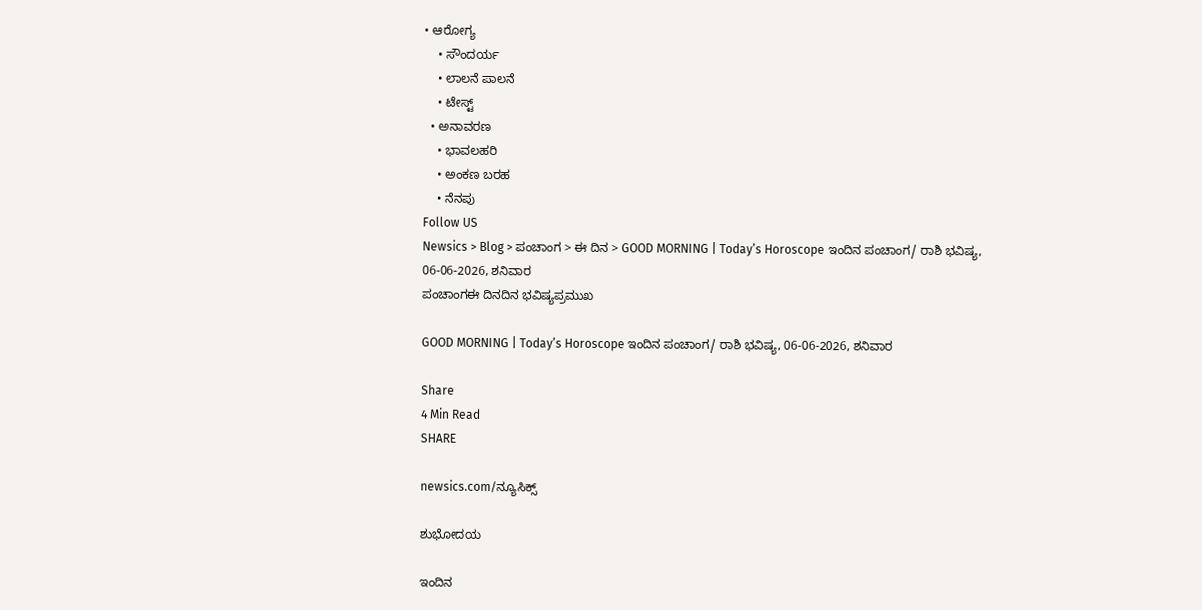• ಆರೋಗ್ಯ
    • ಸೌಂದರ್ಯ
    • ಲಾಲನೆ ಪಾಲನೆ
    • ಟೇಸ್ಟ್
  • ಅನಾವರಣ
    • ಭಾವಲಹರಿ
    • ಅಂಕಣ ಬರಹ
    • ನೆನಪು
Follow US
Newsics > Blog > ಪಂಚಾಂಗ > ಈ ದಿನ > GOOD MORNING | Today’s Horoscope ಇಂದಿನ ಪಂಚಾಂಗ/ ರಾಶಿ ಭವಿಷ್ಯ, 06-06-2026, ಶನಿವಾರ
ಪಂಚಾಂಗಈ ದಿನದಿನ ಭವಿಷ್ಯಪ್ರಮುಖ

GOOD MORNING | Today’s Horoscope ಇಂದಿನ ಪಂಚಾಂಗ/ ರಾಶಿ ಭವಿಷ್ಯ, 06-06-2026, ಶನಿವಾರ

Share
4 Min Read
SHARE

newsics.com/ನ್ಯೂಸಿಕ್ಸ್

ಶುಭೋದಯ

ಇಂದಿನ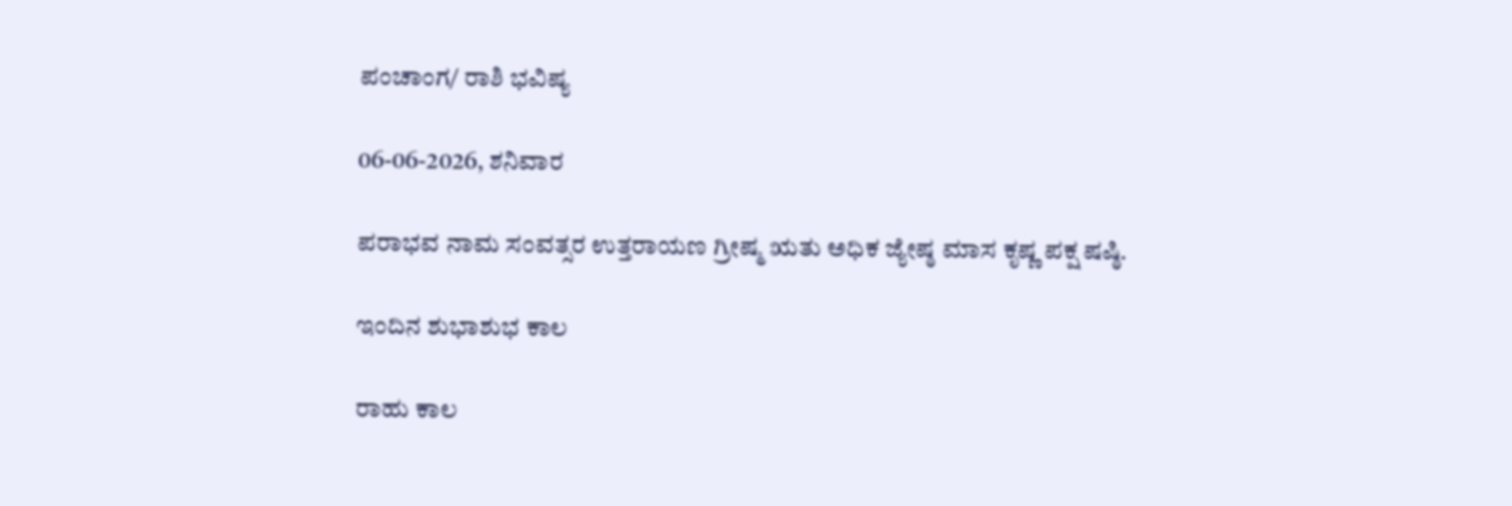ಪಂಚಾಂಗ/ ರಾಶಿ ಭವಿಷ್ಯ

06-06-2026, ಶನಿವಾರ

ಪರಾಭವ ನಾಮ ಸಂವತ್ಸರ ಉತ್ತರಾಯಣ ಗ್ರೀಷ್ಮ ಋತು ಅಧಿಕ ಜ್ಯೇಷ್ಠ ಮಾಸ ಕೃಷ್ಣ ಪಕ್ಷ ಷಷ್ಠಿ.

ಇಂದಿನ ಶುಭಾಶುಭ ಕಾಲ

ರಾಹು ಕಾಲ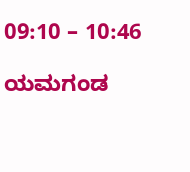09:10 – 10:46

ಯಮಗಂಡ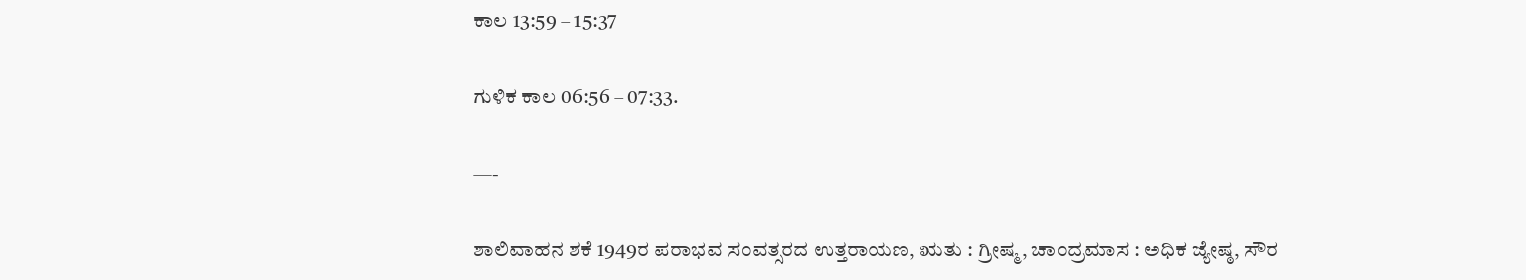ಕಾಲ 13:59 – 15:37

ಗುಳಿಕ ಕಾಲ 06:56 – 07:33.

—-

ಶಾಲಿವಾಹನ ಶಕೆ 1949ರ ಪರಾಭವ ಸಂವತ್ಸರದ ಉತ್ತರಾಯಣ, ಋತು : ಗ್ರೀಷ್ಮ, ಚಾಂದ್ರಮಾಸ : ಅಧಿಕ ಜ್ಯೇಷ್ಠ, ಸೌರ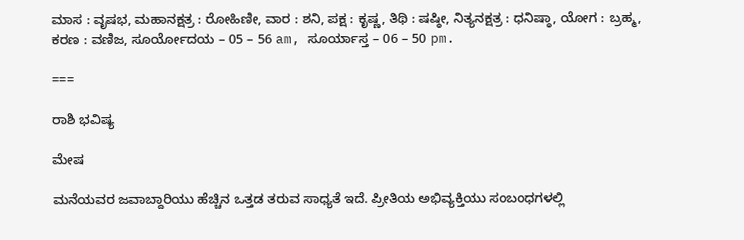ಮಾಸ : ವೃಷಭ, ಮಹಾನಕ್ಷತ್ರ : ರೋಹಿಣೀ, ವಾರ : ಶನಿ, ಪಕ್ಷ : ಕೃಷ್ಣ, ತಿಥಿ : ಷಷ್ಠೀ, ನಿತ್ಯನಕ್ಷತ್ರ : ಧನಿಷ್ಠಾ, ಯೋಗ : ಬ್ರಹ್ಮ, ಕರಣ : ವಣಿಜ, ಸೂರ್ಯೋದಯ – 05 – 56 am, ಸೂರ್ಯಾಸ್ತ – 06 – 50 pm.

===

ರಾಶಿ ಭವಿಷ್ಯ

ಮೇಷ

ಮನೆಯವರ ಜವಾಬ್ದಾರಿಯು ಹೆಚ್ಚಿನ ಒತ್ತಡ ತರುವ ಸಾಧ್ಯತೆ ಇದೆ. ಪ್ರೀತಿಯ ಅಭಿವ್ಯಕ್ತಿಯು ಸಂಬಂಧಗಳಲ್ಲಿ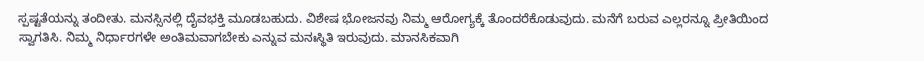ಸ್ಪಷ್ಟತೆಯನ್ನು ತಂದೀತು. ಮನಸ್ಸಿನಲ್ಲಿ ದೈವಭಕ್ತಿ ಮೂಡಬಹುದು. ವಿಶೇಷ ಭೋಜನವು ನಿಮ್ಮ ಆರೋಗ್ಯಕ್ಕೆ ತೊಂದರೆಕೊಡುವುದು. ಮನೆಗೆ ಬರುವ ಎಲ್ಲರನ್ನೂ ಪ್ರೀತಿಯಿಂದ ಸ್ವಾಗತಿಸಿ. ನಿಮ್ಮ ನಿರ್ಧಾರಗಳೇ ಅಂತಿಮವಾಗಬೇಕು ಎನ್ನುವ ಮನಃಸ್ಥಿತಿ ಇರುವುದು. ಮಾನಸಿಕವಾಗಿ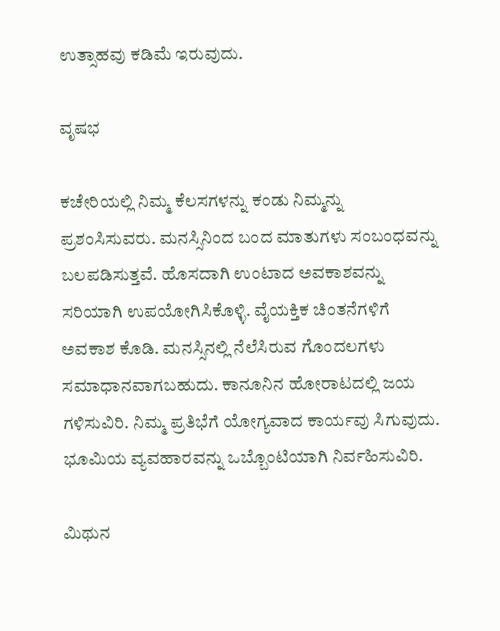ಉತ್ಸಾಹವು ಕಡಿಮೆ ಇರುವುದು.

ವೃಷಭ

ಕಚೇರಿಯಲ್ಲಿ ನಿಮ್ಮ ಕೆಲಸಗಳನ್ನು ಕಂಡು ನಿಮ್ಮನ್ನು ಪ್ರಶಂಸಿಸುವರು‌. ಮನಸ್ಸಿನಿಂದ ಬಂದ ಮಾತುಗಳು ಸಂಬಂಧವನ್ನು ಬಲಪಡಿಸುತ್ತವೆ. ಹೊಸದಾಗಿ ಉಂಟಾದ ಅವಕಾಶವನ್ನು ಸರಿಯಾಗಿ ಉಪಯೋಗಿಸಿಕೊಳ್ಳಿ. ವೈಯಕ್ತಿಕ ಚಿಂತನೆಗಳಿಗೆ ಅವಕಾಶ ಕೊಡಿ. ಮನಸ್ಸಿನಲ್ಲಿ ನೆಲೆಸಿರುವ ಗೊಂದಲಗಳು ಸಮಾಧಾನವಾಗಬಹುದು. ಕಾನೂನಿನ ಹೋರಾಟದಲ್ಲಿ ಜಯ ಗಳಿಸುವಿರಿ. ನಿಮ್ಮ ಪ್ರತಿಭೆಗೆ ಯೋಗ್ಯವಾದ ಕಾರ್ಯವು ಸಿಗುವುದು. ಭೂಮಿಯ ವ್ಯವಹಾರವನ್ನು ಒಬ್ಬೊಂಟಿಯಾಗಿ ನಿರ್ವಹಿಸುವಿರಿ.

ಮಿಥುನ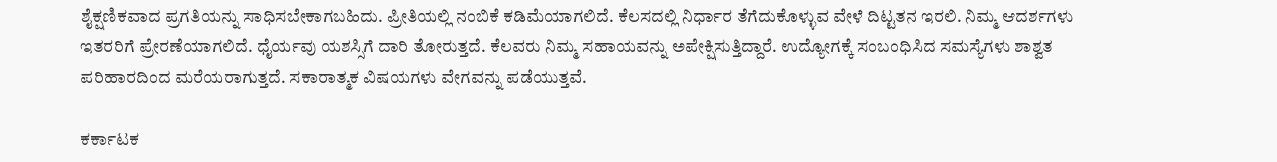ಶೈಕ್ಷಣಿಕವಾದ ಪ್ರಗತಿಯನ್ನು ಸಾಧಿಸಬೇಕಾಗಬಹಿದು. ಪ್ರೀತಿಯಲ್ಲಿ ನಂಬಿಕೆ ಕಡಿಮೆಯಾಗಲಿದೆ. ಕೆಲಸದಲ್ಲಿ ನಿರ್ಧಾರ ತೆಗೆದುಕೊಳ್ಳುವ ವೇಳೆ ದಿಟ್ಟತನ ಇರಲಿ. ನಿಮ್ಮ ಆದರ್ಶಗಳು ಇತರರಿಗೆ ಪ್ರೇರಣೆಯಾಗಲಿದೆ. ಧೈರ್ಯವು ಯಶಸ್ಸಿಗೆ ದಾರಿ ತೋರುತ್ತದೆ. ಕೆಲವರು ನಿಮ್ಮ ಸಹಾಯವನ್ನು ಅಪೇಕ್ಷಿಸುತ್ತಿದ್ದಾರೆ. ಉದ್ಯೋಗಕ್ಕೆ ಸಂಬಂಧಿಸಿದ ಸಮಸ್ಯೆಗಳು ಶಾಶ್ವತ ಪರಿಹಾರದಿಂದ ಮರೆಯರಾಗುತ್ತದೆ. ಸಕಾರಾತ್ಮಕ ವಿಷಯಗಳು ವೇಗವನ್ನು ಪಡೆಯುತ್ತವೆ.

ಕರ್ಕಾಟಕ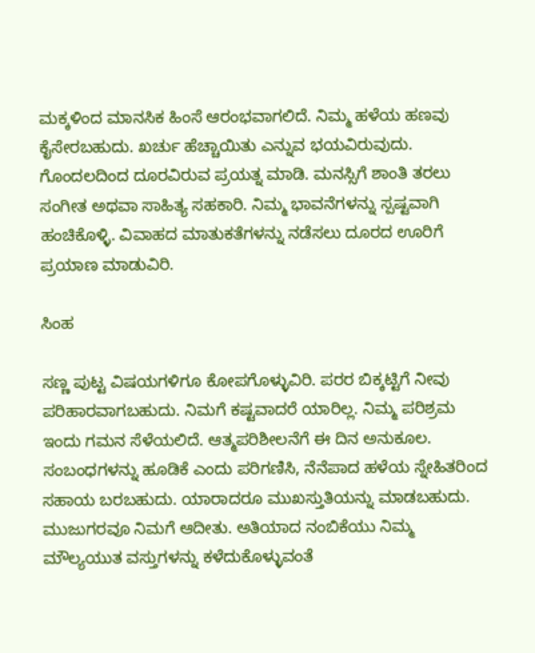ಮಕ್ಕಳಿಂದ ಮಾನಸಿಕ ಹಿಂಸೆ ಆರಂಭವಾಗಲಿದೆ. ನಿಮ್ಮ ಹಳೆಯ ಹಣವು ಕೈಸೇರಬಹುದು. ಖರ್ಚು ಹೆಚ್ಚಾಯಿತು ಎನ್ನುವ ಭಯವಿರುವುದು. ಗೊಂದಲದಿಂದ ದೂರವಿರುವ ಪ್ರಯತ್ನ ಮಾಡಿ. ಮನಸ್ಸಿಗೆ ಶಾಂತಿ ತರಲು ಸಂಗೀತ ಅಥವಾ ಸಾಹಿತ್ಯ ಸಹಕಾರಿ. ನಿಮ್ಮ ಭಾವನೆಗಳನ್ನು ಸ್ಪಷ್ಟವಾಗಿ ಹಂಚಿಕೊಳ್ಳಿ. ವಿವಾಹದ ಮಾತುಕತೆಗಳನ್ನು ನಡೆಸಲು ದೂರದ ಊರಿಗೆ ಪ್ರಯಾಣ ಮಾಡುವಿರಿ.

ಸಿಂಹ

ಸಣ್ಣ ಪುಟ್ಟ ವಿಷಯಗಳಿಗೂ ಕೋಪಗೊಳ್ಳುವಿರಿ. ಪರರ ಬಿಕ್ಕಟ್ಟಿಗೆ ನೀವು ಪರಿಹಾರವಾಗಬಹುದು. ನಿಮಗೆ ಕಷ್ಟವಾದರೆ ಯಾರಿಲ್ಲ. ನಿಮ್ಮ ಪರಿಶ್ರಮ ಇಂದು ಗಮನ ಸೆಳೆಯಲಿದೆ. ಆತ್ಮಪರಿಶೀಲನೆಗೆ ಈ ದಿನ ಅನುಕೂಲ. ಸಂಬಂಧಗಳನ್ನು ಹೂಡಿಕೆ ಎಂದು ಪರಿಗಣಿಸಿ, ನೆನೆಪಾದ ಹಳೆಯ ಸ್ನೇಹಿತರಿಂದ ಸಹಾಯ ಬರಬಹುದು. ಯಾರಾದರೂ ಮುಖಸ್ತುತಿಯನ್ನು ಮಾಡಬಹುದು. ಮುಜುಗರವೂ ನಿಮಗೆ ಆದೀತು. ಅತಿಯಾದ ನಂಬಿಕೆಯು ನಿಮ್ಮ ಮೌಲ್ಯಯುತ ವಸ್ತುಗಳನ್ನು ಕಳೆದುಕೊಳ್ಳುವಂತೆ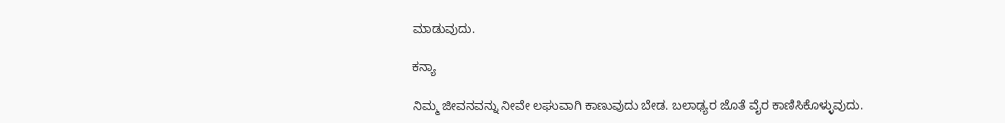ಮಾಡುವುದು.

ಕನ್ಯಾ

ನಿಮ್ಮ ಜೀವನವನ್ನು ನೀವೇ ಲಘುವಾಗಿ ಕಾಣುವುದು ಬೇಡ. ಬಲಾಢ್ಯರ ಜೊತೆ ವೈರ ಕಾಣಿಸಿಕೊಳ್ಳುವುದು.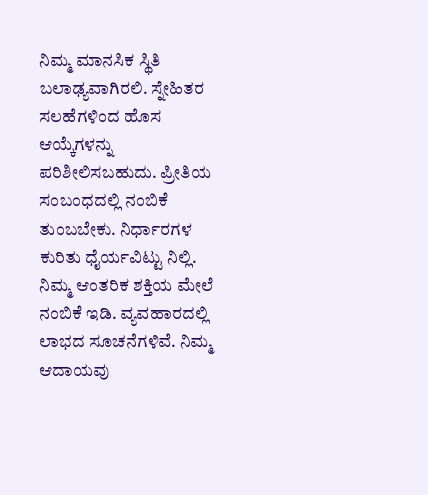ನಿಮ್ಮ ಮಾನಸಿಕ ಸ್ಥಿತಿ ಬಲಾಢ್ಯವಾಗಿರಲಿ. ಸ್ನೇಹಿತರ ಸಲಹೆಗಳಿಂದ ಹೊಸ ಆಯ್ಕೆಗಳನ್ನು ಪರಿಶೀಲಿಸಬಹುದು. ಪ್ರೀತಿಯ ಸಂಬಂಧದಲ್ಲಿ ನಂಬಿಕೆ ತುಂಬಬೇಕು. ನಿರ್ಧಾರಗಳ ಕುರಿತು ಧೈರ್ಯವಿಟ್ಟು ನಿಲ್ಲಿ. ನಿಮ್ಮ ಆಂತರಿಕ ಶಕ್ತಿಯ ಮೇಲೆ ನಂಬಿಕೆ ಇಡಿ. ವ್ಯವಹಾರದಲ್ಲಿ ಲಾಭದ ಸೂಚನೆಗಳಿವೆ. ನಿಮ್ಮ ಆದಾಯವು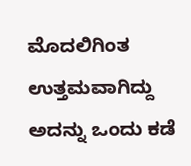ಮೊದಲಿಗಿಂತ ಉತ್ತಮವಾಗಿದ್ದು ಅದನ್ನು ಒಂದು ಕಡೆ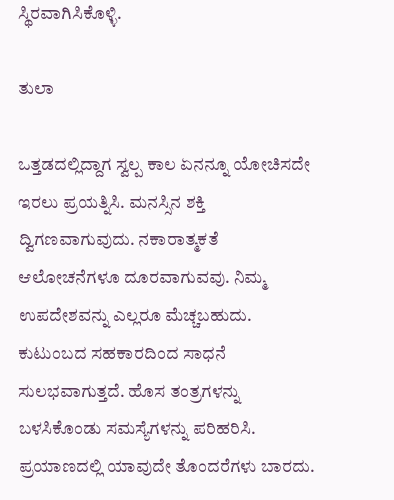ಸ್ಥಿರವಾಗಿಸಿಕೊಳ್ಳಿ.

ತುಲಾ

ಒತ್ತಡದಲ್ಲಿದ್ದಾಗ ಸ್ವಲ್ಪ ಕಾಲ ಏನನ್ನೂ ಯೋಚಿಸದೇ ಇರಲು ಪ್ರಯತ್ನಿಸಿ. ಮನಸ್ಸಿನ ಶಕ್ತಿ ದ್ವಿಗಣವಾಗುವುದು. ನಕಾರಾತ್ಮಕತೆ ಆಲೋಚನೆಗಳೂ ದೂರವಾಗುವವು. ನಿಮ್ಮ ಉಪದೇಶವನ್ನು ಎಲ್ಲರೂ ಮೆಚ್ಚಬಹುದು. ಕುಟುಂಬದ ಸಹಕಾರದಿಂದ ಸಾಧನೆ ಸುಲಭವಾಗುತ್ತದೆ. ಹೊಸ ತಂತ್ರಗಳನ್ನು ಬಳಸಿಕೊಂಡು ಸಮಸ್ಯೆಗಳನ್ನು ಪರಿಹರಿಸಿ. ಪ್ರಯಾಣದಲ್ಲಿ ಯಾವುದೇ ತೊಂದರೆಗಳು ಬಾರದು.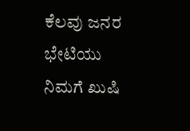ಕೆಲವು ಜನರ ಭೇಟಿಯು ನಿಮಗೆ ಖುಷಿ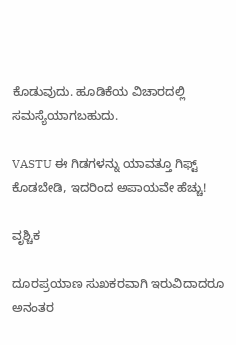ಕೊಡುವುದು. ಹೂಡಿಕೆಯ ವಿಚಾರದಲ್ಲಿ ಸಮಸ್ಯೆಯಾಗಬಹುದು.

VASTU ಈ ಗಿಡಗಳನ್ನು ಯಾವತ್ತೂ ಗಿಫ್ಟ್ ಕೊಡಬೇಡಿ, ಇದರಿಂದ ಅಪಾಯವೇ ಹೆಚ್ಚು!

ವೃಶ್ಚಿಕ

ದೂರಪ್ರಯಾಣ ಸುಖಕರವಾಗಿ ಇರುವಿದಾದರೂ ಅನಂತರ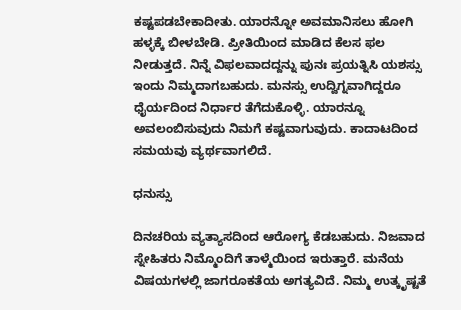ಕಷ್ಟಪಡಬೇಕಾದೀತು. ಯಾರನ್ನೋ ಅವಮಾನಿಸಲು ಹೋಗಿ ಹಳ್ಳಕ್ಕೆ ಬೀಳಬೇಡಿ. ಪ್ರೀತಿಯಿಂದ ಮಾಡಿದ ಕೆಲಸ ಫಲ ನೀಡುತ್ತದೆ. ನಿನ್ನೆ ವಿಫಲವಾದದ್ದನ್ನು ಪುನಃ ಪ್ರಯತ್ನಿಸಿ ಯಶಸ್ಸು ಇಂದು ನಿಮ್ಮದಾಗಬಹುದು. ಮನಸ್ಸು ಉದ್ವಿಗ್ನವಾಗಿದ್ದರೂ ಧೈರ್ಯದಿಂದ ನಿರ್ಧಾರ ತೆಗೆದುಕೊಳ್ಳಿ. ಯಾರನ್ನೂ ಅವಲಂಬಿಸುವುದು ನಿಮಗೆ ಕಷ್ಟವಾಗುವುದು. ಕಾದಾಟದಿಂದ ಸಮಯವು ವ್ಯರ್ಥವಾಗಲಿದೆ.

ಧನುಸ್ಸು

ದಿನಚರಿಯ ವ್ಯತ್ಯಾಸದಿಂದ ಆರೋಗ್ಯ ಕೆಡಬಹುದು. ನಿಜವಾದ ಸ್ನೇಹಿತರು ನಿಮ್ಮೊಂದಿಗೆ ತಾಳ್ಮೆಯಿಂದ ಇರುತ್ತಾರೆ. ಮನೆಯ ವಿಷಯಗಳಲ್ಲಿ ಜಾಗರೂಕತೆಯ ಅಗತ್ಯವಿದೆ. ನಿಮ್ಮ ಉತ್ಕೃಷ್ಟತೆ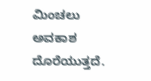ಮಿಂಚಲು ಅವಕಾಶ ದೊರೆಯುತ್ತದೆ.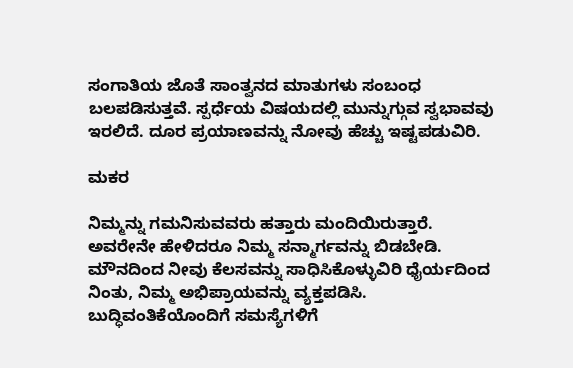ಸಂಗಾತಿಯ ಜೊತೆ ಸಾಂತ್ವನದ ಮಾತುಗಳು ಸಂಬಂಧ ಬಲಪಡಿಸುತ್ತವೆ. ಸ್ಪರ್ಧೆಯ ವಿಷಯದಲ್ಲಿ ಮುನ್ನುಗ್ಗುವ ಸ್ವಭಾವವು ಇರಲಿದೆ. ದೂರ ಪ್ರಯಾಣವನ್ನು ನೋವು ಹೆಚ್ಚು ಇಷ್ಟಪಡುವಿರಿ.

ಮಕರ

ನಿಮ್ಮನ್ನು ಗಮನಿಸುವವರು ಹತ್ತಾರು ಮಂದಿಯಿರುತ್ತಾರೆ. ಅವರೇನೇ ಹೇಳಿದರೂ ನಿಮ್ಮ ಸನ್ಮಾರ್ಗವನ್ನು ಬಿಡಬೇಡಿ. ಮೌನದಿಂದ ನೀವು ಕೆಲಸವನ್ನು ಸಾಧಿಸಿಕೊಳ್ಳುವಿರಿ ಧೈರ್ಯದಿಂದ ನಿಂತು, ನಿಮ್ಮ ಅಭಿಪ್ರಾಯವನ್ನು ವ್ಯಕ್ತಪಡಿಸಿ. ಬುದ್ಧಿವಂತಿಕೆಯೊಂದಿಗೆ ಸಮಸ್ಯೆಗಳಿಗೆ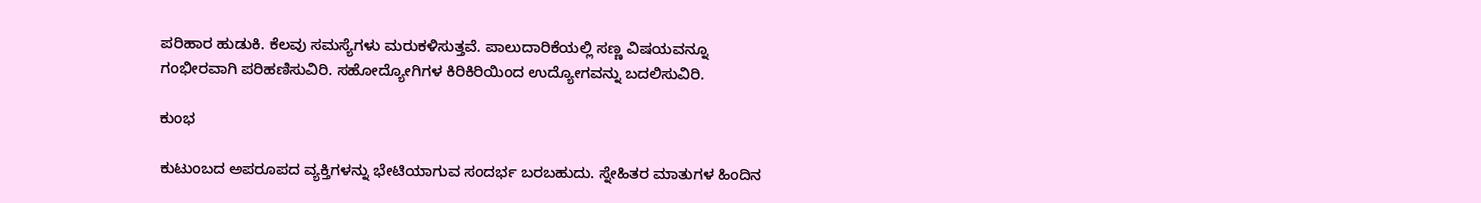ಪರಿಹಾರ ಹುಡುಕಿ. ಕೆಲವು ಸಮಸ್ಯೆಗಳು ಮರುಕಳಿಸುತ್ತವೆ. ಪಾಲುದಾರಿಕೆಯಲ್ಲಿ ಸಣ್ಣ ವಿಷಯವನ್ನೂ ಗಂಭೀರವಾಗಿ ಪರಿಹಣಿಸುವಿರಿ. ಸಹೋದ್ಯೋಗಿಗಳ ಕಿರಿಕಿರಿಯಿಂದ ಉದ್ಯೋಗವನ್ನು ಬದಲಿಸುವಿರಿ.

ಕುಂಭ

ಕುಟುಂಬದ ಅಪರೂಪದ ವ್ಯಕ್ತಿಗಳನ್ನು ಭೇಟಿಯಾಗುವ ಸಂದರ್ಭ ಬರಬಹುದು. ಸ್ನೇಹಿತರ ಮಾತುಗಳ ಹಿಂದಿನ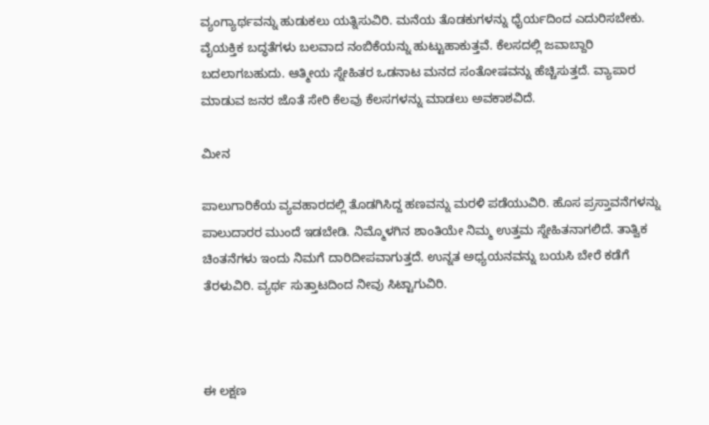ವ್ಯಂಗ್ಯಾರ್ಥವನ್ನು ಹುಡುಕಲು ಯತ್ನಿಸುವಿರಿ. ಮನೆಯ ತೊಡಕುಗಳನ್ನು ಧೈರ್ಯದಿಂದ ಎದುರಿಸಬೇಕು. ವೈಯಕ್ತಿಕ ಬದ್ಧತೆಗಳು ಬಲವಾದ ನಂಬಿಕೆಯನ್ನು ಹುಟ್ಟುಹಾಕುತ್ತವೆ. ಕೆಲಸದಲ್ಲಿ ಜವಾಬ್ದಾರಿ ಬದಲಾಗಬಹುದು. ಆತ್ಮೀಯ ಸ್ನೇಹಿತರ ಒಡನಾಟ ಮನದ ಸಂತೋಷವನ್ನು ಹೆಚ್ಚಿಸುತ್ತದೆ. ವ್ಯಾಪಾರ ಮಾಡುವ ಜನರ ಜೊತೆ ಸೇರಿ ಕೆಲವು ಕೆಲಸಗಳನ್ನು ಮಾಡಲು ಅವಕಾಶವಿದೆ.

ಮೀನ

ಪಾಲುಗಾರಿಕೆಯ ವ್ಯವಹಾರದಲ್ಲಿ ತೊಡಗಿಸಿದ್ದ ಹಣವನ್ನು ಮರಳಿ ಪಡೆಯುವಿರಿ. ಹೊಸ ಪ್ರಸ್ತಾವನೆಗಳನ್ನು ಪಾಲುದಾರರ ಮುಂದೆ ಇಡಬೇಡಿ. ನಿಮ್ಮೊಳಗಿನ ಶಾಂತಿಯೇ ನಿಮ್ಮ ಉತ್ತಮ ಸ್ನೇಹಿತನಾಗಲಿದೆ. ತಾತ್ವಿಕ ಚಿಂತನೆಗಳು ಇಂದು ನಿಮಗೆ ದಾರಿದೀಪವಾಗುತ್ತದೆ. ಉನ್ನತ ಅಧ್ಯಯನವನ್ನು ಬಯಸಿ ಬೇರೆ ಕಡೆಗೆ ತೆರಳುವಿರಿ. ವ್ಯರ್ಥ ಸುತ್ತಾಟದಿಂದ ನೀವು ಸಿಟ್ಟಾಗುವಿರಿ.



ಈ ಲಕ್ಷಣ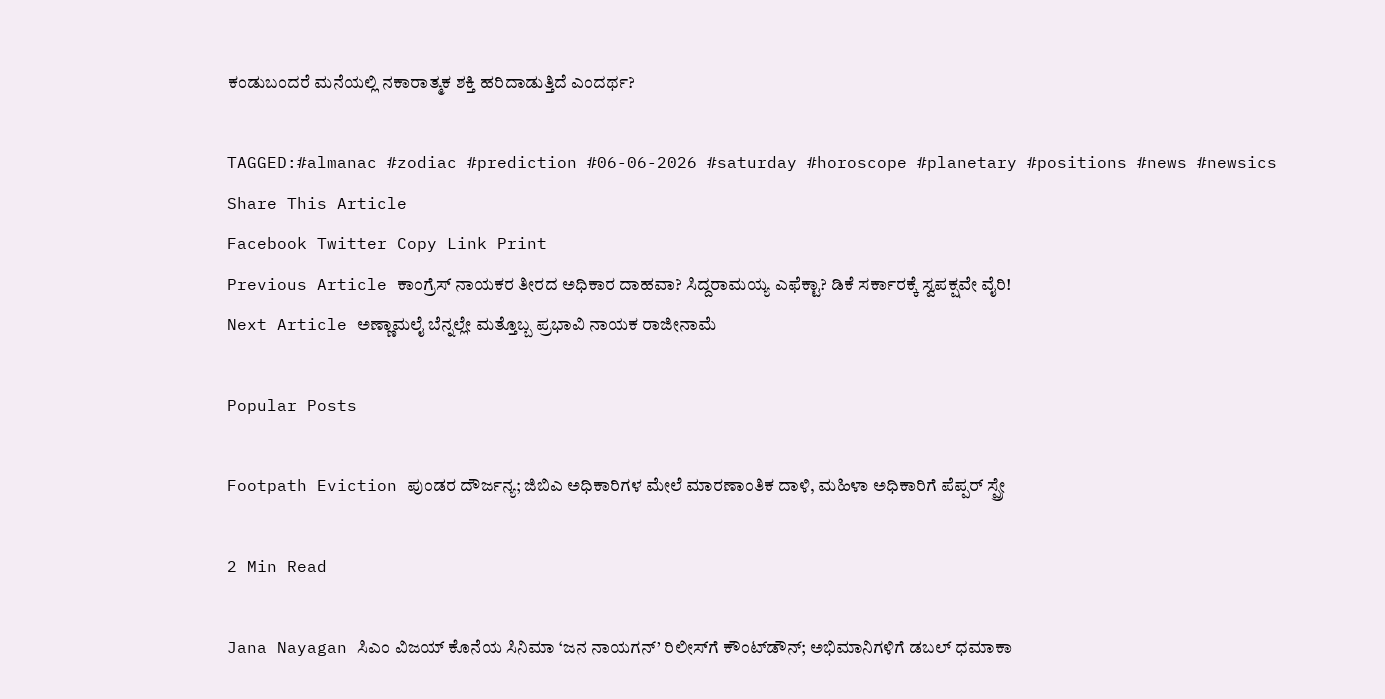ಕಂಡುಬಂದರೆ ಮನೆಯಲ್ಲಿ ನಕಾರಾತ್ಮಕ ಶಕ್ತಿ ಹರಿದಾಡುತ್ತಿದೆ ಎಂದರ್ಥ?

TAGGED:#almanac #zodiac #prediction #06-06-2026 #saturday #horoscope #planetary #positions #news #newsics
Share This Article
Facebook Twitter Copy Link Print
Previous Article ಕಾಂಗ್ರೆಸ್ ನಾಯಕರ ತೀರದ ಅಧಿಕಾರ ದಾಹವಾ? ಸಿದ್ದರಾಮಯ್ಯ ಎಫೆಕ್ಟಾ? ಡಿಕೆ ಸರ್ಕಾರಕ್ಕೆ ಸ್ವಪಕ್ಷವೇ ವೈರಿ!
Next Article ಅಣ್ಣಾಮಲೈ ಬೆನ್ನಲ್ಲೇ ಮತ್ತೊಬ್ಬ ಪ್ರಭಾವಿ ನಾಯಕ ರಾಜೀನಾಮೆ

Popular Posts

Footpath Eviction ಪುಂಡರ ದೌರ್ಜನ್ಯ; ಜಿಬಿಎ ಅಧಿಕಾರಿಗಳ ಮೇಲೆ ಮಾರಣಾಂತಿಕ ದಾಳಿ, ಮಹಿಳಾ ಅಧಿಕಾರಿಗೆ ಪೆಪ್ಪರ್ ಸ್ಪ್ರೇ

2 Min Read

Jana Nayagan ಸಿಎಂ ವಿಜಯ್ ಕೊನೆಯ ಸಿನಿಮಾ ‘ಜನ ನಾಯಗನ್’ ರಿಲೀಸ್‌ಗೆ ಕೌಂಟ್‌ಡೌನ್‌; ಅಭಿಮಾನಿಗಳಿಗೆ ಡಬಲ್ ಧಮಾಕಾ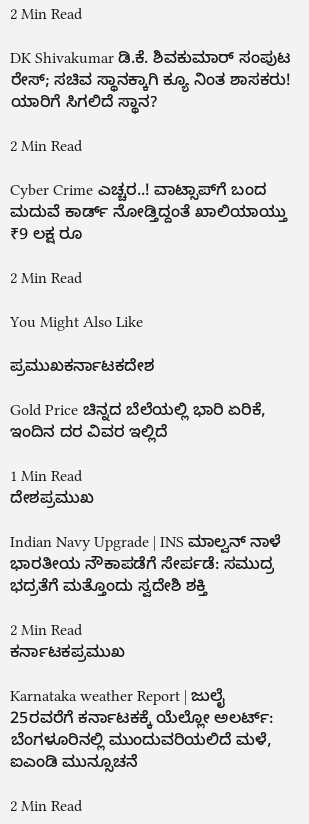2 Min Read

DK Shivakumar ಡಿ.ಕೆ. ಶಿವಕುಮಾರ್ ಸಂಪುಟ ರೇಸ್; ಸಚಿವ ಸ್ಥಾನಕ್ಕಾಗಿ ಕ್ಯೂ ನಿಂತ ಶಾಸಕರು! ಯಾರಿಗೆ ಸಿಗಲಿದೆ ಸ್ಥಾನ?

2 Min Read

Cyber Crime ಎಚ್ಚರ..! ವಾಟ್ಸಾಪ್‌ಗೆ ಬಂದ ಮದುವೆ ಕಾರ್ಡ್ ನೋಡ್ತಿದ್ದಂತೆ ಖಾಲಿಯಾಯ್ತು ₹9 ಲಕ್ಷ ರೂ

2 Min Read

You Might Also Like

ಪ್ರಮುಖಕರ್ನಾಟಕದೇಶ

Gold Price ಚಿನ್ನದ ಬೆಲೆಯಲ್ಲಿ ಭಾರಿ ಏರಿಕೆ, ಇಂದಿನ ದರ ವಿವರ ಇಲ್ಲಿದೆ

1 Min Read
ದೇಶಪ್ರಮುಖ

Indian Navy Upgrade | INS ಮಾಲ್ವನ್ ನಾಳೆ ಭಾರತೀಯ ನೌಕಾಪಡೆಗೆ ಸೇರ್ಪಡೆ: ಸಮುದ್ರ ಭದ್ರತೆಗೆ ಮತ್ತೊಂದು ಸ್ವದೇಶಿ ಶಕ್ತಿ

2 Min Read
ಕರ್ನಾಟಕಪ್ರಮುಖ

Karnataka weather Report | ಜುಲೈ 25ರವರೆಗೆ ಕರ್ನಾಟಕಕ್ಕೆ ಯೆಲ್ಲೋ ಅಲರ್ಟ್: ಬೆಂಗಳೂರಿನಲ್ಲಿ ಮುಂದುವರಿಯಲಿದೆ ಮಳೆ, ಐಎಂಡಿ ಮುನ್ಸೂಚನೆ

2 Min Read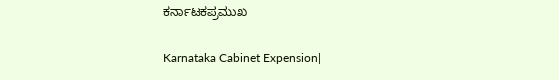ಕರ್ನಾಟಕಪ್ರಮುಖ

Karnataka Cabinet Expension|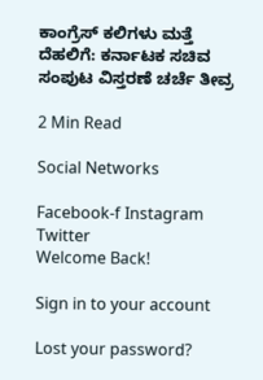ಕಾಂಗ್ರೆಸ್ ಕಲಿಗಳು ಮತ್ತೆ ದೆಹಲಿಗೆ: ಕರ್ನಾಟಕ ಸಚಿವ ಸಂಪುಟ ವಿಸ್ತರಣೆ ಚರ್ಚೆ ತೀವ್ರ

2 Min Read

Social Networks

Facebook-f Instagram Twitter
Welcome Back!

Sign in to your account

Lost your password?